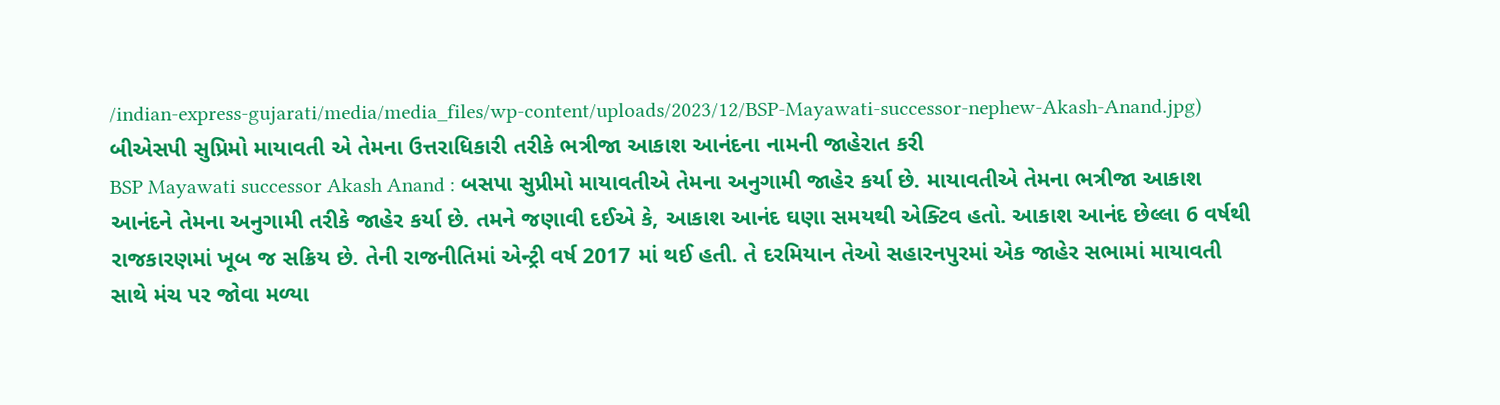/indian-express-gujarati/media/media_files/wp-content/uploads/2023/12/BSP-Mayawati-successor-nephew-Akash-Anand.jpg)
બીએસપી સુપ્રિમો માયાવતી એ તેમના ઉત્તરાધિકારી તરીકે ભત્રીજા આકાશ આનંદના નામની જાહેરાત કરી
BSP Mayawati successor Akash Anand : બસપા સુપ્રીમો માયાવતીએ તેમના અનુગામી જાહેર કર્યા છે. માયાવતીએ તેમના ભત્રીજા આકાશ આનંદને તેમના અનુગામી તરીકે જાહેર કર્યા છે. તમને જણાવી દઈએ કે, આકાશ આનંદ ઘણા સમયથી એક્ટિવ હતો. આકાશ આનંદ છેલ્લા 6 વર્ષથી રાજકારણમાં ખૂબ જ સક્રિય છે. તેની રાજનીતિમાં એન્ટ્રી વર્ષ 2017 માં થઈ હતી. તે દરમિયાન તેઓ સહારનપુરમાં એક જાહેર સભામાં માયાવતી સાથે મંચ પર જોવા મળ્યા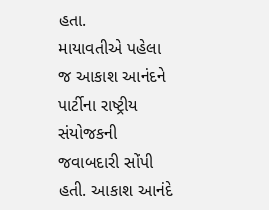હતા.
માયાવતીએ પહેલા જ આકાશ આનંદને પાર્ટીના રાષ્ટ્રીય સંયોજકની જવાબદારી સોંપી હતી. આકાશ આનંદે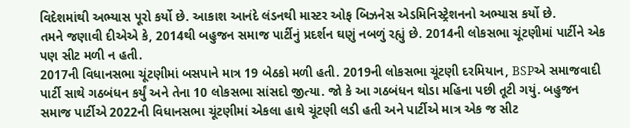વિદેશમાંથી અભ્યાસ પૂરો કર્યો છે. આકાશ આનંદે લંડનથી માસ્ટર ઓફ બિઝનેસ એડમિનિસ્ટ્રેશનનો અભ્યાસ કર્યો છે.
તમને જણાવી દીએએ કે, 2014થી બહુજન સમાજ પાર્ટીનું પ્રદર્શન ઘણું નબળું રહ્યું છે. 2014ની લોકસભા ચૂંટણીમાં પાર્ટીને એક પણ સીટ મળી ન હતી.
2017ની વિધાનસભા ચૂંટણીમાં બસપાને માત્ર 19 બેઠકો મળી હતી. 2019ની લોકસભા ચૂંટણી દરમિયાન, BSPએ સમાજવાદી પાર્ટી સાથે ગઠબંધન કર્યું અને તેના 10 લોકસભા સાંસદો જીત્યા. જો કે આ ગઠબંધન થોડા મહિના પછી તૂટી ગયું. બહુજન સમાજ પાર્ટીએ 2022ની વિધાનસભા ચૂંટણીમાં એકલા હાથે ચૂંટણી લડી હતી અને પાર્ટીએ માત્ર એક જ સીટ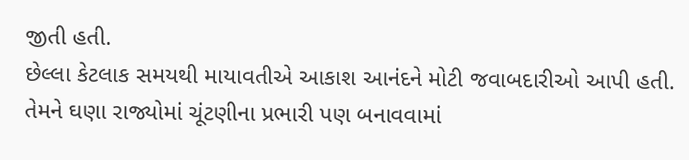જીતી હતી.
છેલ્લા કેટલાક સમયથી માયાવતીએ આકાશ આનંદને મોટી જવાબદારીઓ આપી હતી. તેમને ઘણા રાજ્યોમાં ચૂંટણીના પ્રભારી પણ બનાવવામાં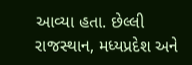આવ્યા હતા. છેલ્લી રાજસ્થાન, મધ્યપ્રદેશ અને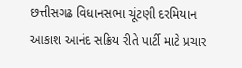છત્તીસગઢ વિધાનસભા ચૂંટણી દરમિયાન આકાશ આનંદ સક્રિય રીતે પાર્ટી માટે પ્રચાર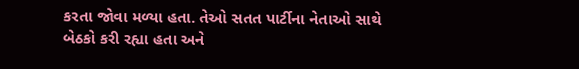કરતા જોવા મળ્યા હતા. તેઓ સતત પાર્ટીના નેતાઓ સાથે બેઠકો કરી રહ્યા હતા અને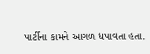પાર્ટીના કામને આગળ ધપાવતા હતા.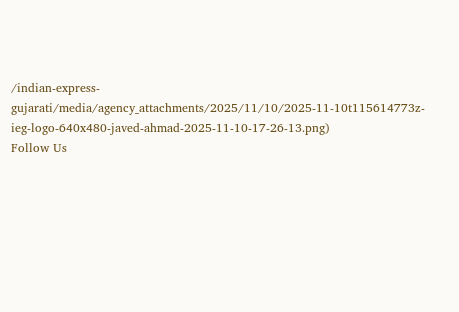/indian-express-gujarati/media/agency_attachments/2025/11/10/2025-11-10t115614773z-ieg-logo-640x480-javed-ahmad-2025-11-10-17-26-13.png)
Follow Us